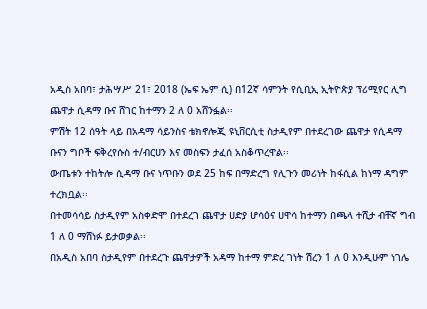አዲስ አበባ፣ ታሕሣሥ 21፣ 2018 (ኤፍ ኤም ሲ) በ12ኛ ሳምንት የሲቢኢ ኢትዮጵያ ፕሪሚየር ሊግ ጨዋታ ሲዳማ ቡና ሸገር ከተማን 2 ለ 0 አሸንፏል፡፡
ምሽት 12 ሰዓት ላይ በአዳማ ሳይንስና ቴክኖሎጂ ዩኒቨርሲቲ ስታዲየም በተደረገው ጨዋታ የሲዳማ ቡናን ግቦች ፍቅረየሱስ ተ/ብርሀን እና መስፍን ታፈሰ አስቆጥረዋል፡፡
ውጤቱን ተከትሎ ሲዳማ ቡና ነጥቡን ወደ 25 ከፍ በማድረግ የሊጉን መሪነት ከፋሲል ከነማ ዳግም ተረክቧል፡፡
በተመሳሳይ ስታዲየም አስቀድሞ በተደረገ ጨዋታ ሀድያ ሆሳዕና ሀዋሳ ከተማን በጫላ ተሺታ ብቸኛ ግብ 1 ለ 0 ማሸነፉ ይታወቃል፡፡
በአዲስ አበባ ስታዲየም በተደረጉ ጨዋታዎች አዳማ ከተማ ምድረ ገነት ሽረን 1 ለ 0 እንዲሁም ነገሌ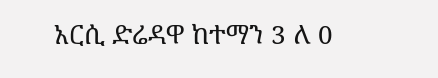አርሲ ድሬዳዋ ከተማን 3 ለ 0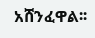አሸንፈዋል፡፡